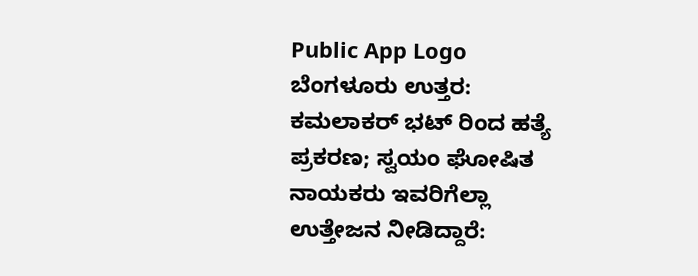Public App Logo
ಬೆಂಗಳೂರು ಉತ್ತರ: ಕಮಲಾಕರ್ ಭಟ್ ರಿಂದ ಹತ್ಯೆ ಪ್ರಕರಣ; ಸ್ವಯಂ ಘೋಷಿತ ನಾಯಕರು ಇವರಿಗೆಲ್ಲಾ ಉತ್ತೇಜನ‌ ನೀಡಿದ್ದಾರೆ: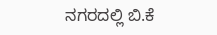ನಗರದಲ್ಲಿ ಬಿ.ಕೆ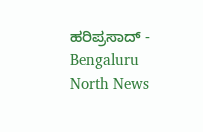ಹರಿಪ್ರಸಾದ್ - Bengaluru North News